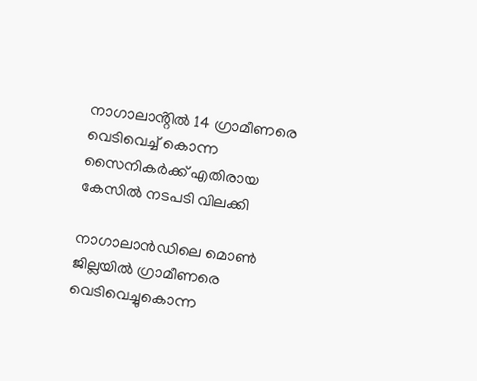നാഗാലാൻ്റിൽ 14 ഗ്രാമീണരെ വെടിവെച്ച് കൊന്ന സൈനികർക്ക് എതിരായ കേസിൽ നടപടി വിലക്കി

നാഗാലാന്‍ഡിലെ മൊണ്‍ ജില്ലയില്‍ ഗ്രാമീണരെ വെടിവെച്ചുകൊന്ന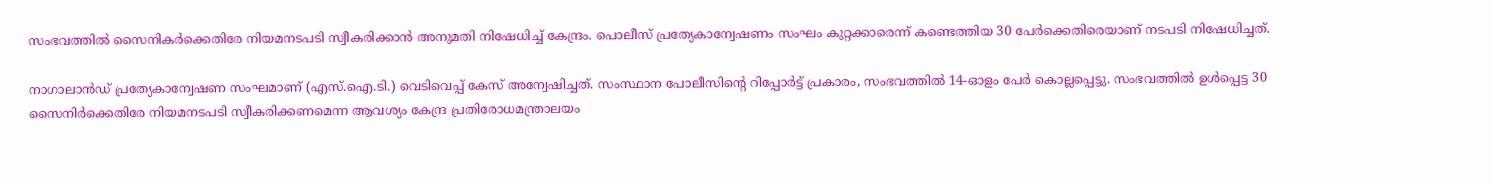സംഭവത്തില്‍ സൈനികർക്കെതിരേ നിയമനടപടി സ്വീകരിക്കാൻ അനുമതി നിഷേധിച്ച് കേന്ദ്രം. പൊലീസ് പ്രത്യേകാന്വേഷണം സംഘം കുറ്റക്കാരെന്ന് കണ്ടെത്തിയ 30 പേർക്കെതിരെയാണ് നടപടി നിഷേധിച്ചത്.

നാഗാലാൻഡ് പ്രത്യേകാന്വേഷണ സംഘമാണ് (എസ്.ഐ.ടി.) വെടിവെപ്പ് കേസ് അന്വേഷിച്ചത്. സംസ്ഥാന പോലീസിന്റെ റിപ്പോർട്ട് പ്രകാരം, സംഭവത്തിൽ 14-ഓളം പേർ കൊല്ലപ്പെട്ടു. സംഭവത്തിൽ ഉൾപ്പെട്ട 30 സൈനിർക്കെതിരേ നിയമനടപടി സ്വീകരിക്കണമെന്ന ആവശ്യം കേന്ദ്ര പ്രതിരോധമന്ത്രാലയം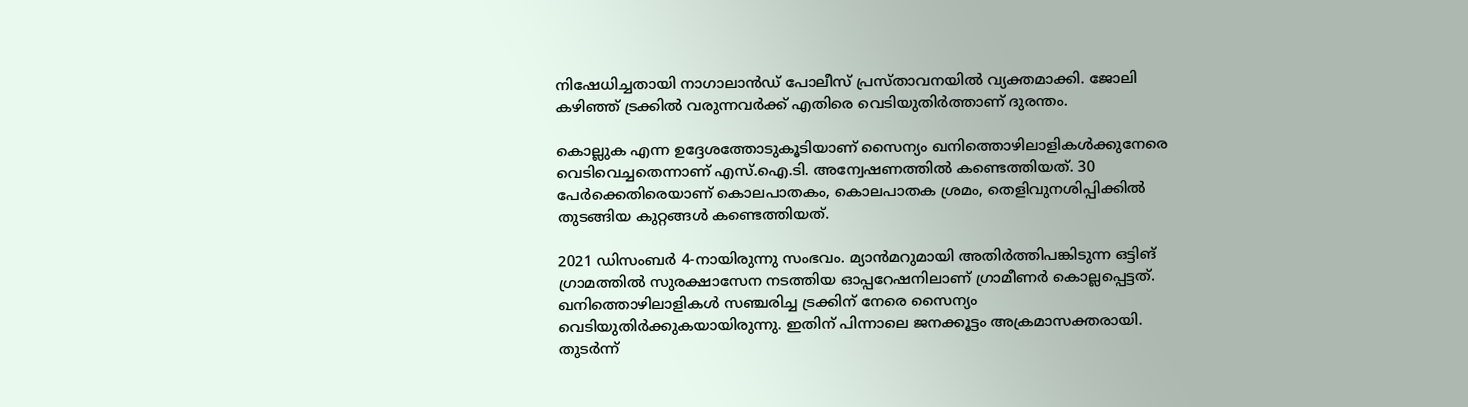നിഷേധിച്ചതായി നാഗാലാൻഡ് പോലീസ് പ്രസ്താവനയിൽ വ്യക്തമാക്കി. ജോലി കഴിഞ്ഞ് ട്രക്കിൽ വരുന്നവർക്ക് എതിരെ വെടിയുതിർത്താണ് ദുരന്തം.

കൊല്ലുക എന്ന ഉദ്ദേശത്തോടുകൂടിയാണ് സൈന്യം ഖനിത്തൊഴിലാളികൾക്കുനേരെ വെടിവെച്ചതെന്നാണ് എസ്.ഐ.ടി. അന്വേഷണത്തിൽ കണ്ടെത്തിയത്. 30 പേർക്കെതിരെയാണ് കൊലപാതകം, കൊലപാതക ശ്രമം, തെളിവുനശിപ്പിക്കിൽ തുടങ്ങിയ കുറ്റങ്ങള്‍ കണ്ടെത്തിയത്.

2021 ഡിസംബർ 4-നായിരുന്നു സംഭവം. മ്യാന്‍മറുമായി അതിര്‍ത്തിപങ്കിടുന്ന ഒട്ടിങ് ഗ്രാമത്തില്‍ സുരക്ഷാസേന നടത്തിയ ഓപ്പറേഷനിലാണ് ഗ്രാമീണര്‍ കൊല്ലപ്പെട്ടത്. ഖനിത്തൊഴിലാളികൾ സഞ്ചരിച്ച ട്രക്കിന് നേരെ സൈന്യം വെടിയുതിർക്കുകയായിരുന്നു. ഇതിന് പിന്നാലെ ജനക്കൂട്ടം അക്രമാസക്തരായി. തുടർന്ന്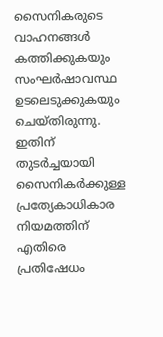സൈനികരുടെ വാഹനങ്ങൾ കത്തിക്കുകയും സംഘർഷാവസ്ഥ ഉടലെടുക്കുകയും ചെയ്തിരുന്നു. ഇതിന് തുടർച്ചയായി സൈനികർക്കുള്ള പ്രത്യേകാധികാര നിയമത്തിന് എതിരെ പ്രതിഷേധം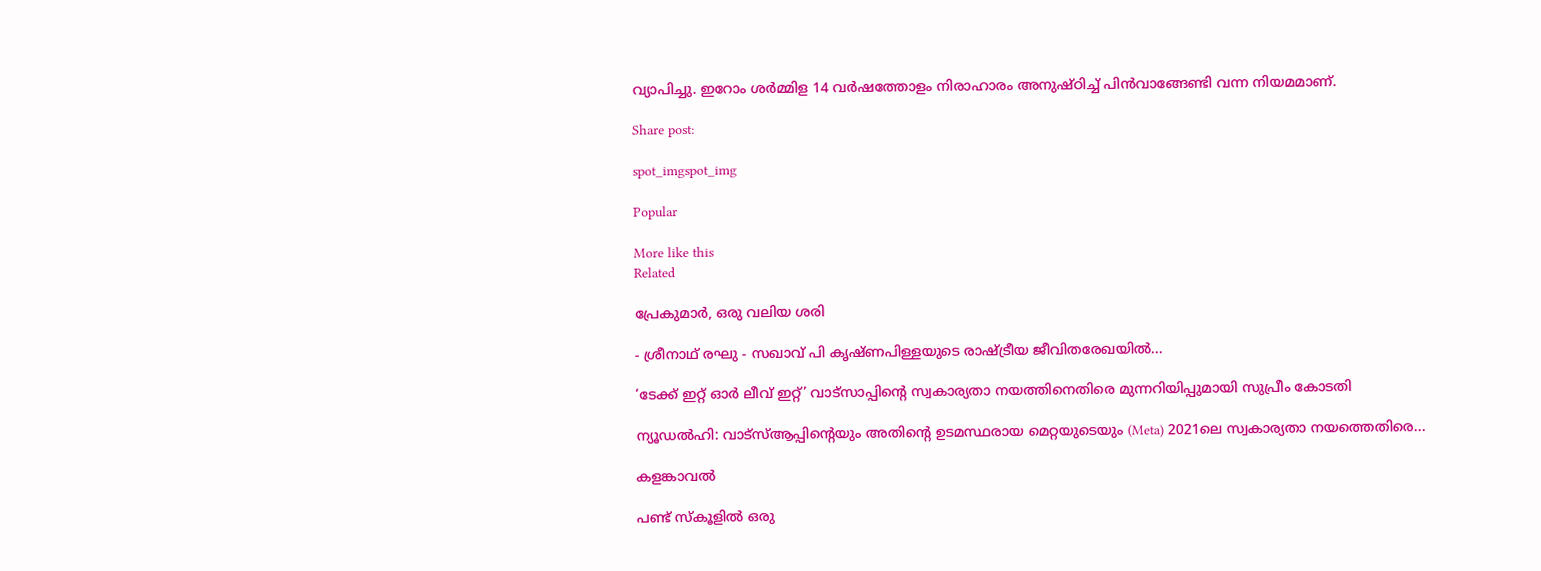വ്യാപിച്ചു. ഇറോം ശർമ്മിള 14 വർഷത്തോളം നിരാഹാരം അനുഷ്ഠിച്ച് പിൻവാങ്ങേണ്ടി വന്ന നിയമമാണ്.

Share post:

spot_imgspot_img

Popular

More like this
Related

പ്രേകുമാർ, ഒരു വലിയ ശരി

- ശ്രീനാഥ് രഘു - സഖാവ് പി കൃഷ്ണപിള്ളയുടെ രാഷ്ട്രീയ ജീവിതരേഖയിൽ...

‘ടേക്ക് ഇറ്റ് ഓർ ലീവ് ഇറ്റ്’ വാട്സാപ്പിന്റെ സ്വകാര്യതാ നയത്തിനെതിരെ മുന്നറിയിപ്പുമായി സുപ്രീം കോടതി

ന്യൂഡൽഹി: വാട്‌സ്ആപ്പിന്റെയും അതിന്റെ ഉടമസ്ഥരായ മെറ്റയുടെയും (Meta) 2021ലെ സ്വകാര്യതാ നയത്തെതിരെ...

കളങ്കാവൽ

പണ്ട് സ്കൂളിൽ ഒരു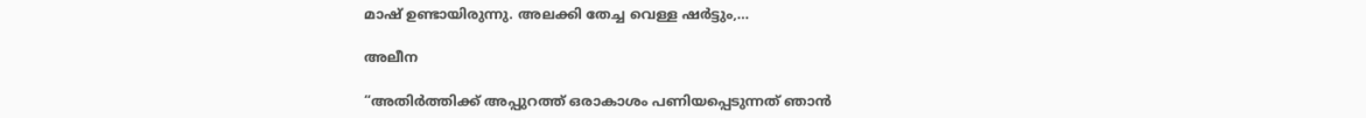മാഷ് ഉണ്ടായിരുന്നു. അലക്കി തേച്ച വെള്ള ഷർട്ടും,...

അലീന

“അതിര്‍ത്തിക്ക് അപ്പുറത്ത് ഒരാകാശം പണിയപ്പെടുന്നത് ഞാന്‍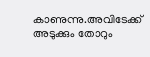കാണുന്നു.അവിടേക്ക് അടുക്കും തോറും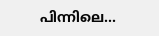പിന്നിലെ...